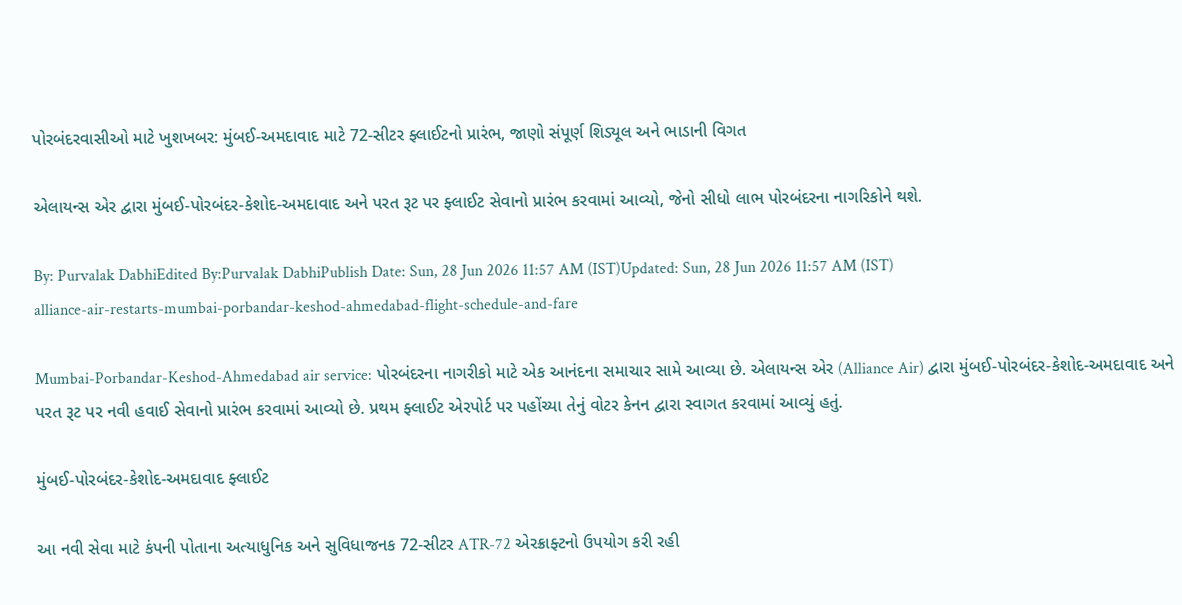પોરબંદરવાસીઓ માટે ખુશખબર: મુંબઈ-અમદાવાદ માટે 72-સીટર ફ્લાઈટનો પ્રારંભ, જાણો સંપૂર્ણ શિડ્યૂલ અને ભાડાની વિગત

એલાયન્સ એર દ્વારા મુંબઈ-પોરબંદર-કેશોદ-અમદાવાદ અને પરત રૂટ પર ફ્લાઈટ સેવાનો પ્રારંભ કરવામાં આવ્યો, જેનો સીધો લાભ પોરબંદરના નાગરિકોને થશે.

By: Purvalak DabhiEdited By:Purvalak DabhiPublish Date: Sun, 28 Jun 2026 11:57 AM (IST)Updated: Sun, 28 Jun 2026 11:57 AM (IST)
alliance-air-restarts-mumbai-porbandar-keshod-ahmedabad-flight-schedule-and-fare

Mumbai-Porbandar-Keshod-Ahmedabad air service: પોરબંદરના નાગરીકો માટે એક આનંદના સમાચાર સામે આવ્યા છે. એલાયન્સ એર (Alliance Air) દ્વારા મુંબઈ-પોરબંદર-કેશોદ-અમદાવાદ અને પરત રૂટ પર નવી હવાઈ સેવાનો પ્રારંભ કરવામાં આવ્યો છે. પ્રથમ ફ્લાઈટ એરપોર્ટ પર પહોંચ્યા તેનું વોટર કેનન દ્વારા સ્વાગત કરવામાં આવ્યું હતું.

મુંબઈ-પોરબંદર-કેશોદ-અમદાવાદ ફ્લાઈટ

આ નવી સેવા માટે કંપની પોતાના અત્યાધુનિક અને સુવિધાજનક 72-સીટર ATR-72 એરક્રાફ્ટનો ઉપયોગ કરી રહી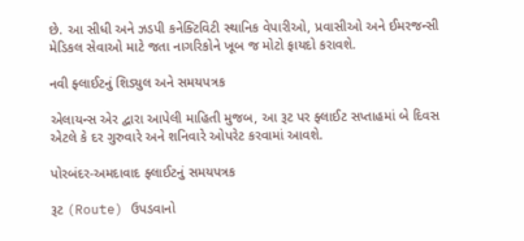છે. આ સીધી અને ઝડપી કનેક્ટિવિટી સ્થાનિક વેપારીઓ, પ્રવાસીઓ અને ઈમરજન્સી મેડિકલ સેવાઓ માટે જતા નાગરિકોને ખૂબ જ મોટો ફાયદો કરાવશે.

નવી ફ્લાઈટનું શિડ્યુલ અને સમયપત્રક

એલાયન્સ એર દ્વારા આપેલી માહિતી મુજબ, આ રૂટ પર ફ્લાઈટ સપ્તાહમાં બે દિવસ એટલે કે દર ગુરુવારે અને શનિવારે ઓપરેટ કરવામાં આવશે.

પોરબંદર-અમદાવાદ ફ્લાઈટનું સમયપત્રક

રૂટ (Route) ઉપડવાનો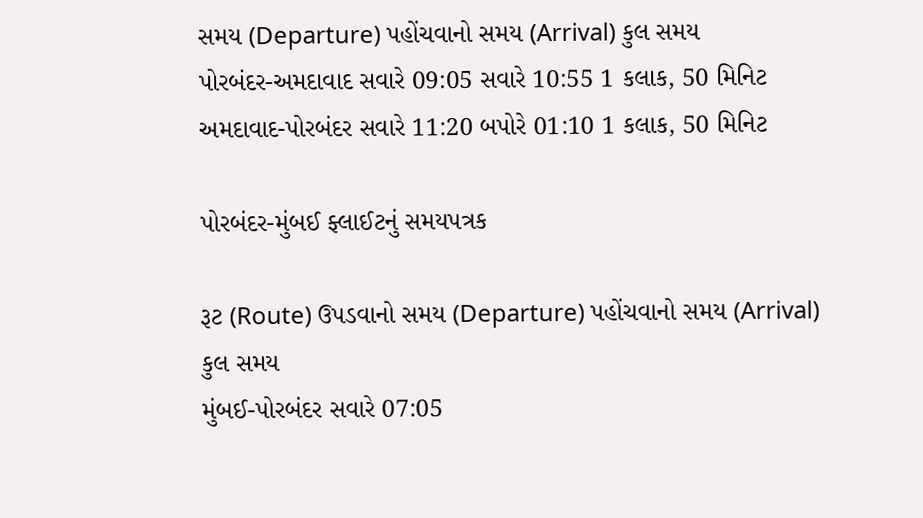સમય (Departure) પહોંચવાનો સમય (Arrival) કુલ સમય
પોરબંદર-અમદાવાદ સવારે 09:05 સવારે 10:55 1 કલાક, 50 મિનિટ
અમદાવાદ-પોરબંદર સવારે 11:20 બપોરે 01:10 1 કલાક, 50 મિનિટ

પોરબંદર-મુંબઈ ફ્લાઈટનું સમયપત્રક

રૂટ (Route) ઉપડવાનો સમય (Departure) પહોંચવાનો સમય (Arrival) કુલ સમય
મુંબઈ-પોરબંદર સવારે 07:05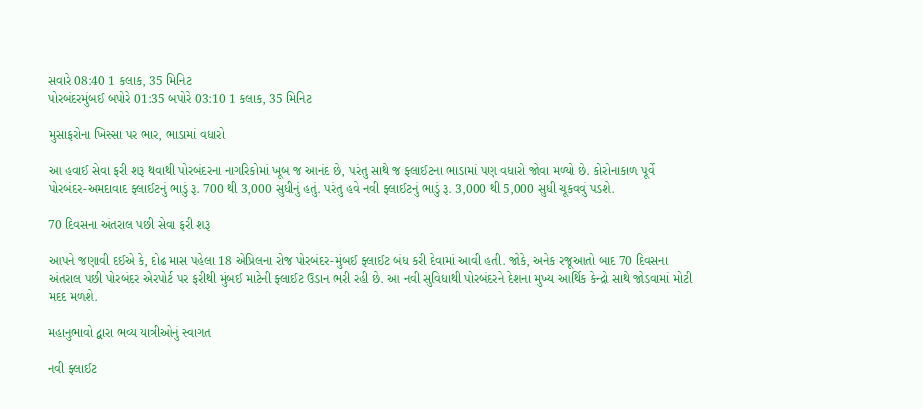સવારે 08:40 1 કલાક, 35 મિનિટ
પોરબંદરમુંબઈ બપોરે 01:35 બપોરે 03:10 1 કલાક, 35 મિનિટ

મુસાફરોના ખિસ્સા પર ભાર, ભાડામાં વધારો

આ હવાઈ સેવા ફરી શરૂ થવાથી પોરબંદરના નાગરિકોમાં ખૂબ જ આનંદ છે, પરંતુ સાથે જ ફ્લાઈટના ભાડામાં પણ વધારો જોવા મળ્યો છે. કોરોનાકાળ પૂર્વે પોરબંદર-અમદાવાદ ફ્લાઈટનું ભાડું રૂ. 700 થી 3,000 સુધીનું હતું. પરંતુ હવે નવી ફ્લાઈટનું ભાડું રૂ. 3,000 થી 5,000 સુધી ચૂકવવું પડશે.

70 દિવસના અંતરાલ પછી સેવા ફરી શરૂ

આપને જણાવી દઈએ કે, દોઢ માસ પહેલા 18 એપ્રિલના રોજ પોરબંદર-મુંબઈ ફ્લાઈટ બંધ કરી દેવામાં આવી હતી. જોકે, અનેક રજૂઆતો બાદ 70 દિવસના અંતરાલ પછી પોરબંદર એરપોર્ટ પર ફરીથી મુંબઈ માટેની ફ્લાઈટ ઉડાન ભરી રહી છે. આ નવી સુવિધાથી પોરબંદરને દેશના મુખ્ય આર્થિક કેન્દ્રો સાથે જોડવામાં મોટી મદદ મળશે.

મહાનુભાવો દ્વારા ભવ્ય યાત્રીઓનું સ્વાગત

નવી ફ્લાઈટ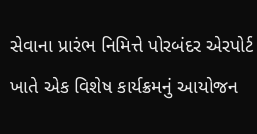સેવાના પ્રારંભ નિમિત્તે પોરબંદર એરપોર્ટ ખાતે એક વિશેષ કાર્યક્રમનું આયોજન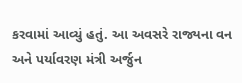કરવામાં આવ્યું હતું. આ અવસરે રાજ્યના વન અને પર્યાવરણ મંત્રી અર્જુન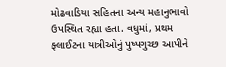મોઢવાડિયા સહિતના અન્ય મહાનુભાવો ઉપસ્થિત રહ્યા હતા. વધુમાં, પ્રથમ ફ્લાઈટના યાત્રીઓનું પુષ્પગુચ્છ આપીને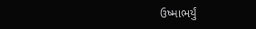ઉષ્માભર્યું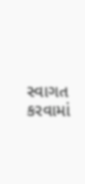સ્વાગત કરવામાં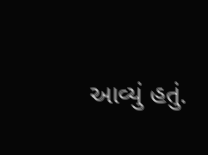આવ્યું હતું.